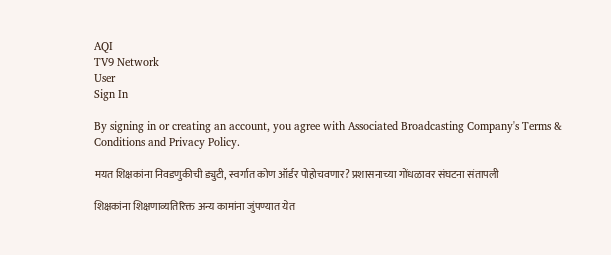AQI
TV9 Network
User
Sign In

By signing in or creating an account, you agree with Associated Broadcasting Company's Terms & Conditions and Privacy Policy.

मयत शिक्षकांना निवडणुकीची ड्युटी, स्वर्गात कोण ऑर्डर पोहोचवणार? प्रशासनाच्या गोंधळावर संघटना संतापली

शिक्षकांना शिक्षणाव्यतिरिक्त अन्य कामांना जुंपण्यात येत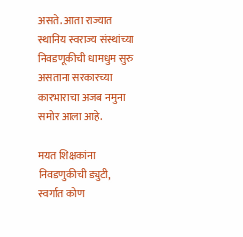असते. आता राज्यात स्थानिय स्वराज्य संस्थांच्या निवडणूकीची धामधुम सुरु असताना सरकारच्या कारभाराचा अजब नमुना समोर आला आहे.

मयत शिक्षकांना निवडणुकीची ड्युटी, स्वर्गात कोण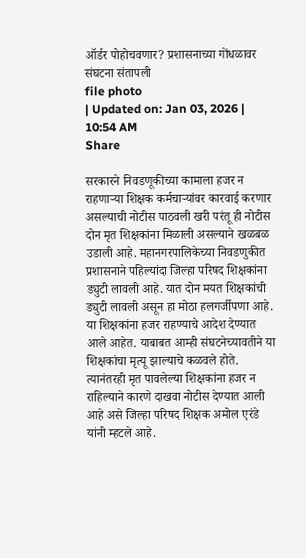ऑर्डर पोहोचवणार? प्रशासनाच्या गोंधळावर संघटना संतापली
file photo
| Updated on: Jan 03, 2026 | 10:54 AM
Share

सरकारने निवडणूकीच्या कामाला हजर न राहणाऱ्या शिक्षक कर्मचाऱ्यांवर कारवाई करणार असल्याची नोटीस पाठवली खरी परंतू ही नोटीस दोन मृत शिक्षकांना मिळाली असल्याने खळबळ उडाली आहे. महानगरपालिकेच्या निवडणुकीत प्रशासनाने पहिल्यांदा जिल्हा परिषद शिक्षकांना ड्युटी लावली आहे. यात दोन मयत शिक्षकांची ड्युटी लावली असून हा मोठा हलगर्जीपणा आहे. या शिक्षकांना हजर राहण्याचे आदेश देण्यात आले आहेत. याबाबत आम्ही संघटनेच्यावतीने या शिक्षकांचा मृत्यू झाल्याचे कळवले होते. त्यानंतरही मृत पावलेल्या शिक्षकांना हजर न राहिल्याने कारणे दाखवा नोटीस देण्यात आली आहे असे जिल्हा परिषद शिक्षक अमोल एरंडे यांनी म्हटले आहे.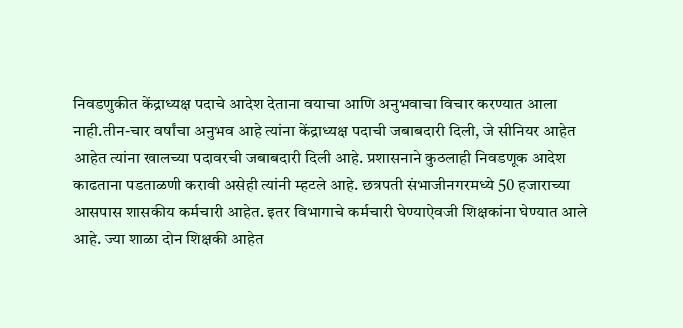निवडणुकीत केंद्राध्यक्ष पदाचे आदेश देताना वयाचा आणि अनुभवाचा विचार करण्यात आला नाही.तीन-चार वर्षांचा अनुभव आहे त्यांना केंद्राध्यक्ष पदाची जबाबदारी दिली, जे सीनियर आहेत आहेत त्यांना खालच्या पदावरची जबाबदारी दिली आहे. प्रशासनाने कुठलाही निवडणूक आदेश काढताना पडताळणी करावी असेही त्यांनी म्हटले आहे. छत्रपती संभाजीनगरमध्ये 50 हजाराच्या आसपास शासकीय कर्मचारी आहेत. इतर विभागाचे कर्मचारी घेण्याऐवजी शिक्षकांना घेण्यात आले आहे. ज्या शाळा दोन शिक्षकी आहेत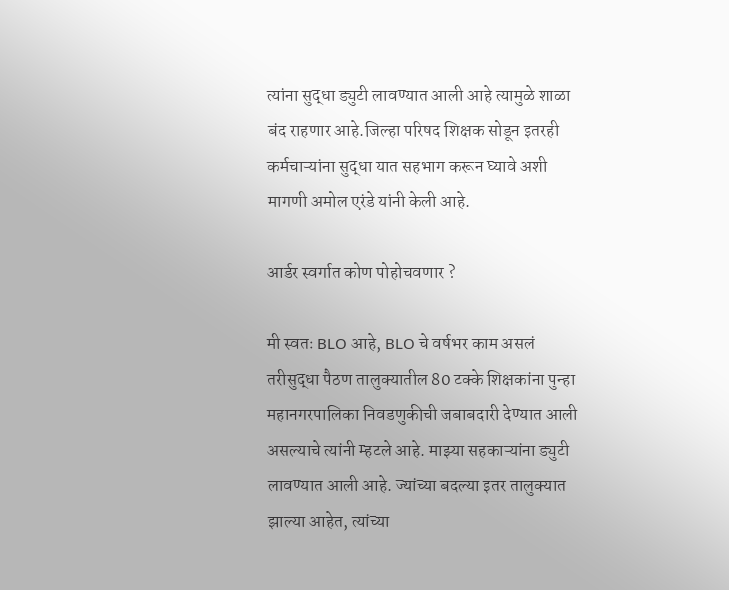त्यांना सुद्धा ड्युटी लावण्यात आली आहे त्यामुळे शाळा बंद राहणार आहे.जिल्हा परिषद शिक्षक सोडून इतरही कर्मचाऱ्यांना सुद्धा यात सहभाग करून घ्यावे अशी मागणी अमोल एरंडे यांनी केली आहे.

आर्डर स्वर्गात कोण पोहोचवणार ?

मी स्वतः BLO आहे, BLO चे वर्षभर काम असलं तरीसुद्धा पैठण तालुक्यातील 80 टक्के शिक्षकांना पुन्हा महानगरपालिका निवडणुकीची जबाबदारी देण्यात आली असल्याचे त्यांनी म्हटले आहे. माझ्या सहकाऱ्यांना ड्युटी लावण्यात आली आहे. ज्यांच्या बदल्या इतर तालुक्यात झाल्या आहेत, त्यांच्या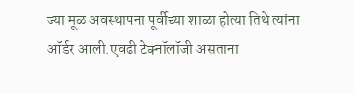ज्या मूळ अवस्थापना पूर्वीच्या शाळा होत्या तिथे त्यांना ऑर्डर आली.एवढी टेक्नॉलॉजी असताना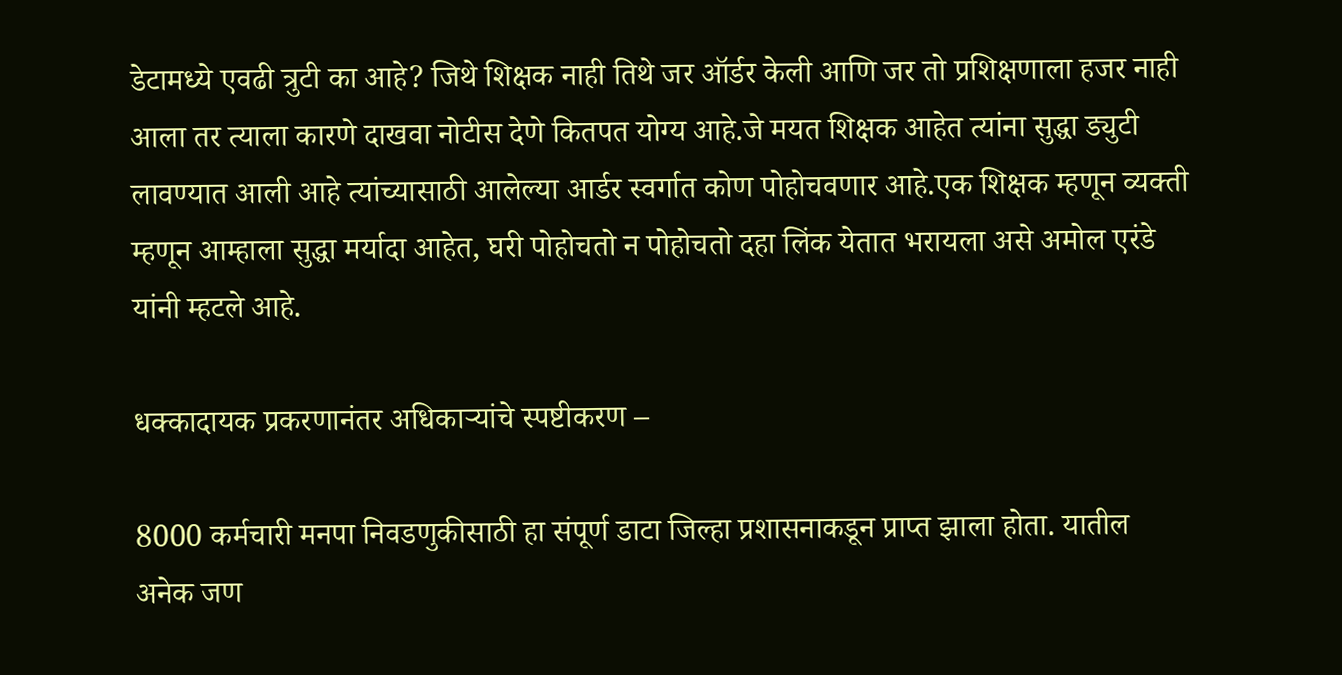डेटामध्ये एवढी त्रुटी का आहे? जिथे शिक्षक नाही तिथे जर ऑर्डर केली आणि जर तो प्रशिक्षणाला हजर नाही आला तर त्याला कारणे दाखवा नोटीस देणे कितपत योग्य आहे.जे मयत शिक्षक आहेत त्यांना सुद्धा ड्युटी लावण्यात आली आहे त्यांच्यासाठी आलेल्या आर्डर स्वर्गात कोण पोहोचवणार आहे.एक शिक्षक म्हणून व्यक्ती म्हणून आम्हाला सुद्धा मर्यादा आहेत, घरी पोहोचतो न पोहोचतो दहा लिंक येतात भरायला असे अमोल एरंडे यांनी म्हटले आहे.

धक्कादायक प्रकरणानंतर अधिकाऱ्यांचे स्पष्टीकरण –

8000 कर्मचारी मनपा निवडणुकीसाठी हा संपूर्ण डाटा जिल्हा प्रशासनाकडून प्राप्त झाला होता. यातील अनेक जण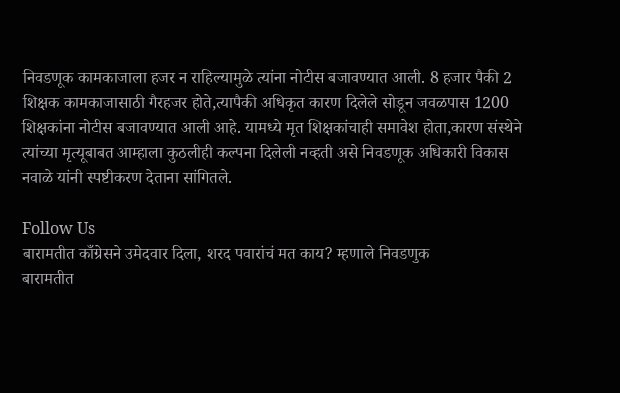निवडणूक कामकाजाला हजर न राहिल्यामुळे त्यांना नोटीस बजावण्यात आली. 8 हजार पैकी 2 शिक्षक कामकाजासाठी गैरहजर होते,त्यापैकी अधिकृत कारण दिलेले सोडून जवळपास 1200 शिक्षकांना नोटीस बजावण्यात आली आहे. यामध्ये मृत शिक्षकांचाही समावेश होता,कारण संस्थेने त्यांच्या मृत्यूबाबत आम्हाला कुठलीही कल्पना दिलेली नव्हती असे निवडणूक अधिकारी विकास नवाळे यांनी स्पष्टीकरण देताना सांगितले.

Follow Us
बारामतीत काँग्रेसने उमेदवार दिला, शरद पवारांचं मत काय? म्हणाले निवडणुक
बारामतीत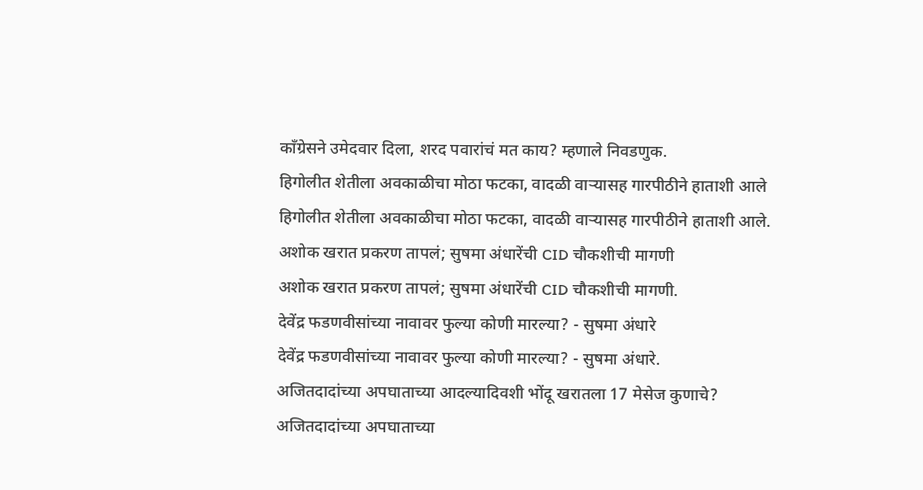काँग्रेसने उमेदवार दिला, शरद पवारांचं मत काय? म्हणाले निवडणुक.
हिगोलीत शेतीला अवकाळीचा मोठा फटका, वादळी वाऱ्यासह गारपीठीने हाताशी आले
हिगोलीत शेतीला अवकाळीचा मोठा फटका, वादळी वाऱ्यासह गारपीठीने हाताशी आले.
अशोक खरात प्रकरण तापलं; सुषमा अंधारेंची CID चौकशीची मागणी
अशोक खरात प्रकरण तापलं; सुषमा अंधारेंची CID चौकशीची मागणी.
देवेंद्र फडणवीसांच्या नावावर फुल्या कोणी मारल्या? - सुषमा अंधारे
देवेंद्र फडणवीसांच्या नावावर फुल्या कोणी मारल्या? - सुषमा अंधारे.
अजितदादांच्या अपघाताच्या आदल्यादिवशी भोंदू खरातला 17 मेसेज कुणाचे?
अजितदादांच्या अपघाताच्या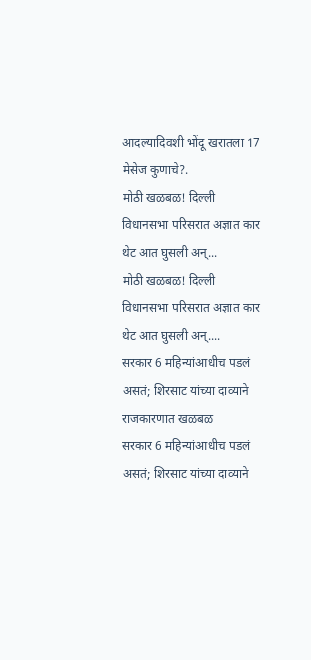आदल्यादिवशी भोंदू खरातला 17 मेसेज कुणाचे?.
मोठी खळबळ! दिल्ली विधानसभा परिसरात अज्ञात कार थेट आत घुसली अन्...
मोठी खळबळ! दिल्ली विधानसभा परिसरात अज्ञात कार थेट आत घुसली अन्....
सरकार 6 महिन्यांआधीच पडलं असतं; शिरसाट यांच्या दाव्याने राजकारणात खळबळ
सरकार 6 महिन्यांआधीच पडलं असतं; शिरसाट यांच्या दाव्याने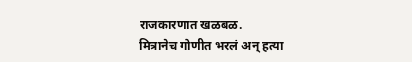राजकारणात खळबळ.
मित्रानेच गोणीत भरलं अन् हत्या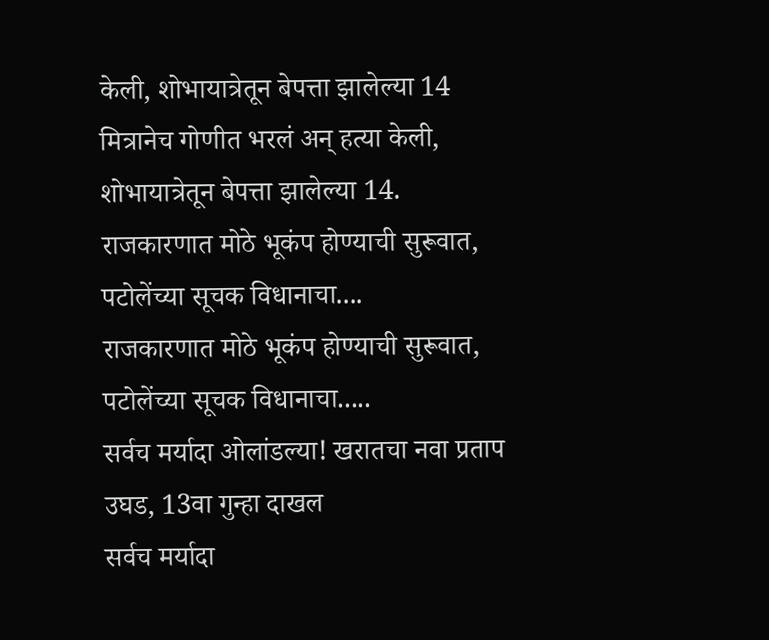केली, शोभायात्रेतून बेपत्ता झालेल्या 14
मित्रानेच गोणीत भरलं अन् हत्या केली, शोभायात्रेतून बेपत्ता झालेल्या 14.
राजकारणात मोठे भूकंप होण्याची सुरूवात, पटोलेंच्या सूचक विधानाचा....
राजकारणात मोठे भूकंप होण्याची सुरूवात, पटोलेंच्या सूचक विधानाचा.....
सर्वच मर्यादा ओलांडल्या! खरातचा नवा प्रताप उघड, 13वा गुन्हा दाखल
सर्वच मर्यादा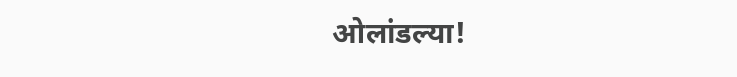ओलांडल्या!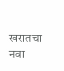खरातचा नवा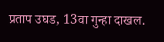प्रताप उघड, 13वा गुन्हा दाखल.